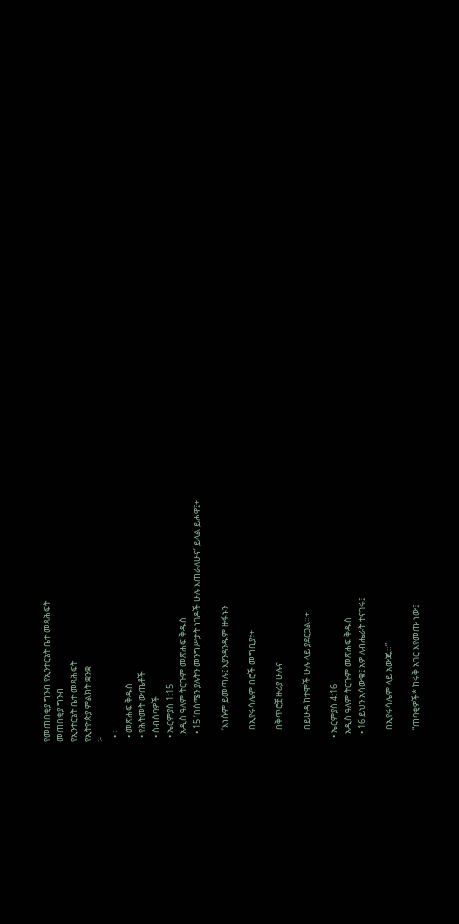የመጠበቂያ ግንብ የኢንተርኔት ቤተ መጻሕፍት
መጠበቂያ ግንብ
የኢንተርኔት ቤተ መጻሕፍት
የኢትዮጵያ ምልክት ቋንቋ
፦
  • ፡
  • መጽሐፍ ቅዱስ
  • የሕትመት ውጤቶች
  • ስብሰባዎች
  • ኤርምያስ 1:15
    አዲስ ዓለም ትርጉም መጽሐፍ ቅዱስ
    • 15 ‘በሰሜን ያሉትን መንግሥታት ነገዶች ሁሉ እጠራለሁና’ ይላል ይሖዋ፤+

      ‘እነሱም ይመጣሉ፤ እያንዳንዱም ዙፋኑን

      በኢየሩሳሌም በሮች መግቢያ፣+

      በቅጥሮቿ ዙሪያ ሁሉና

      በይሁዳ ከተሞች ሁሉ ላይ ያደርጋል።+

  • ኤርምያስ 4:16
    አዲስ ዓለም ትርጉም መጽሐፍ ቅዱስ
    • 16 ይህን አሳውቁ፤ አዎ ለብሔራት ተናገሩ፤

      በኢየሩሳሌም ላይ አውጁ።”

      “ጠባቂዎች* ከሩቅ አገር እየመጡ ነው፤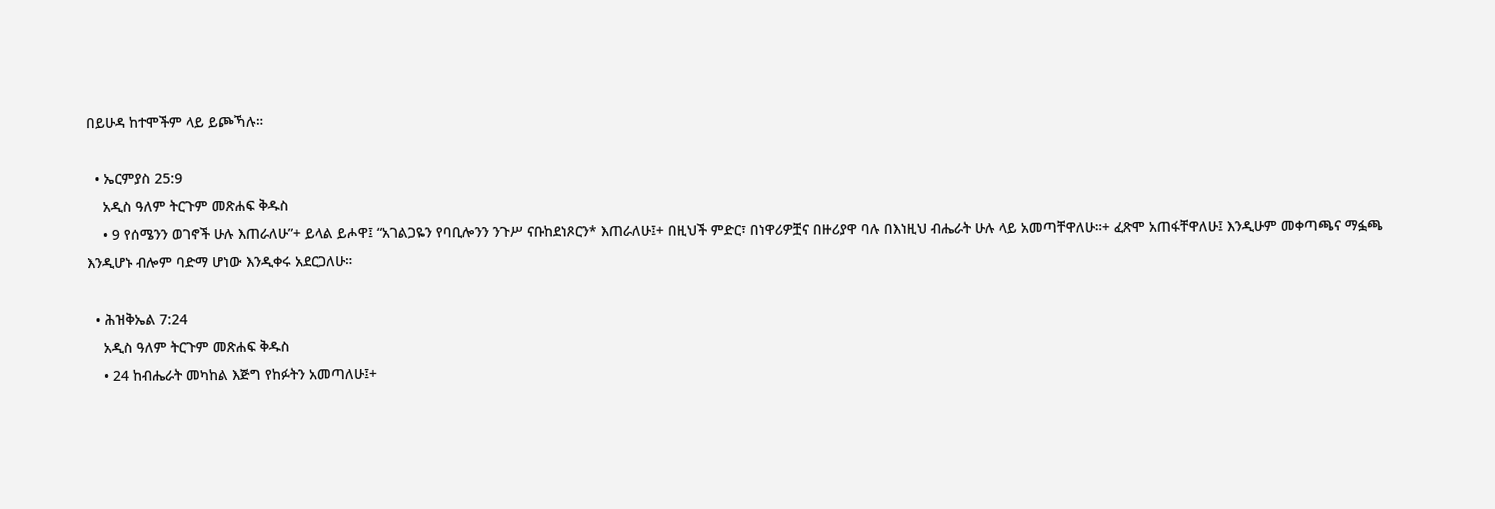በይሁዳ ከተሞችም ላይ ይጮኻሉ።

  • ኤርምያስ 25:9
    አዲስ ዓለም ትርጉም መጽሐፍ ቅዱስ
    • 9 የሰሜንን ወገኖች ሁሉ እጠራለሁ”+ ይላል ይሖዋ፤ “አገልጋዬን የባቢሎንን ንጉሥ ናቡከደነጾርን* እጠራለሁ፤+ በዚህች ምድር፣ በነዋሪዎቿና በዙሪያዋ ባሉ በእነዚህ ብሔራት ሁሉ ላይ አመጣቸዋለሁ።+ ፈጽሞ አጠፋቸዋለሁ፤ እንዲሁም መቀጣጫና ማፏጫ እንዲሆኑ ብሎም ባድማ ሆነው እንዲቀሩ አደርጋለሁ።

  • ሕዝቅኤል 7:24
    አዲስ ዓለም ትርጉም መጽሐፍ ቅዱስ
    • 24 ከብሔራት መካከል እጅግ የከፉትን አመጣለሁ፤+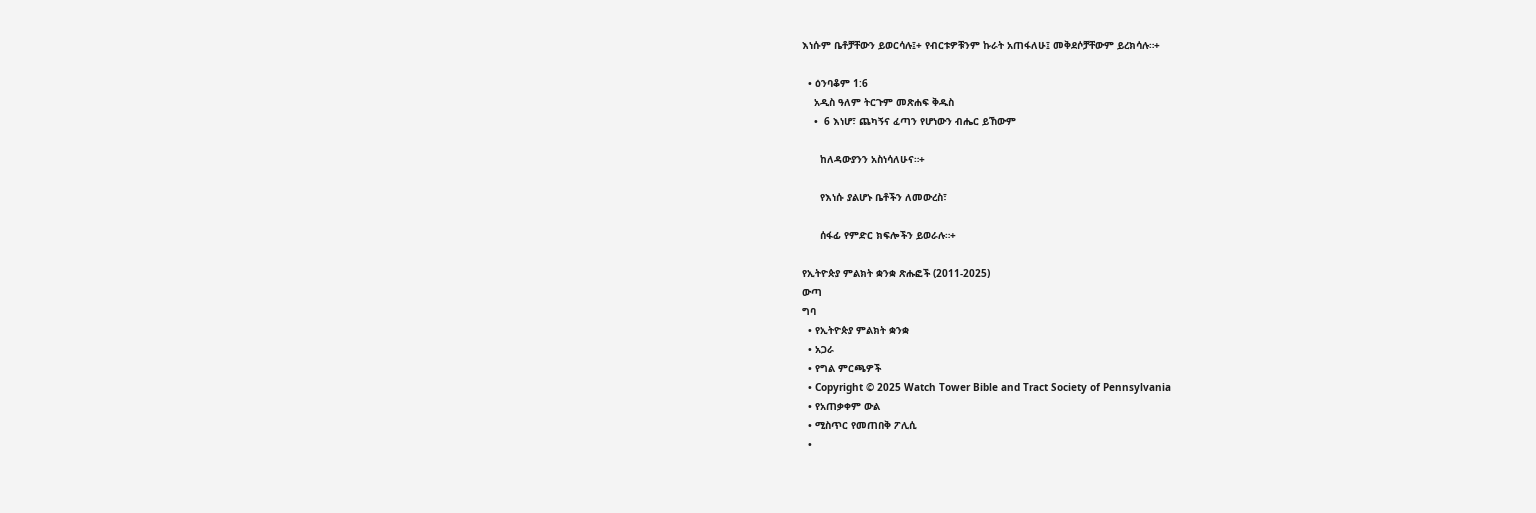እነሱም ቤቶቻቸውን ይወርሳሉ፤+ የብርቱዎቹንም ኩራት አጠፋለሁ፤ መቅደሶቻቸውም ይረክሳሉ።+

  • ዕንባቆም 1:6
    አዲስ ዓለም ትርጉም መጽሐፍ ቅዱስ
    •  6 እነሆ፣ ጨካኝና ፈጣን የሆነውን ብሔር ይኸውም

      ከለዳውያንን አስነሳለሁና።+

      የእነሱ ያልሆኑ ቤቶችን ለመውረስ፣

      ሰፋፊ የምድር ክፍሎችን ይወራሉ።+

የኢትዮጵያ ምልክት ቋንቋ ጽሑፎች (2011-2025)
ውጣ
ግባ
  • የኢትዮጵያ ምልክት ቋንቋ
  • አጋራ
  • የግል ምርጫዎች
  • Copyright © 2025 Watch Tower Bible and Tract Society of Pennsylvania
  • የአጠቃቀም ውል
  • ሚስጥር የመጠበቅ ፖሊሲ
  •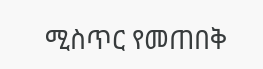ሚስጥር የመጠበቅ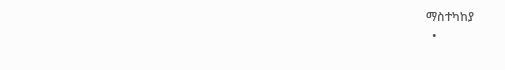ማስተካከያ
  •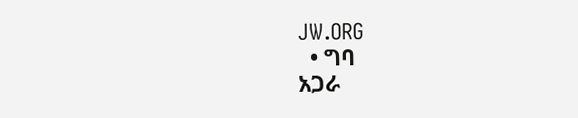JW.ORG
  • ግባ
አጋራ